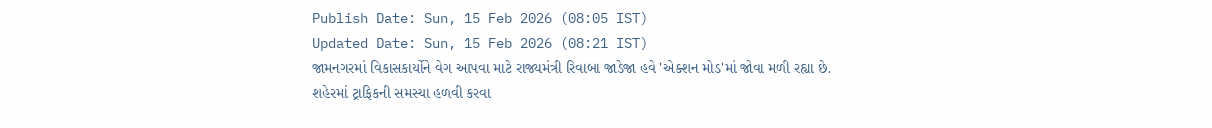Publish Date: Sun, 15 Feb 2026 (08:05 IST)
Updated Date: Sun, 15 Feb 2026 (08:21 IST)
જામનગરમાં વિકાસકાર્યોને વેગ આપવા માટે રાજ્યમંત્રી રિવાબા જાડેજા હવે 'એક્શન મોડ'માં જોવા મળી રહ્યા છે. શહેરમાં ટ્રાફિકની સમસ્યા હળવી કરવા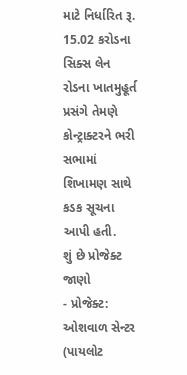માટે નિર્ધારિત રૂ. 15.02 કરોડના સિક્સ લેન રોડના ખાતમુહૂર્ત પ્રસંગે તેમણે કોન્ટ્રાક્ટરને ભરી સભામાં શિખામણ સાથે કડક સૂચના આપી હતી.
શું છે પ્રોજેક્ટ જાણો
- પ્રોજેક્ટ: ઓશવાળ સેન્ટર (પાયલોટ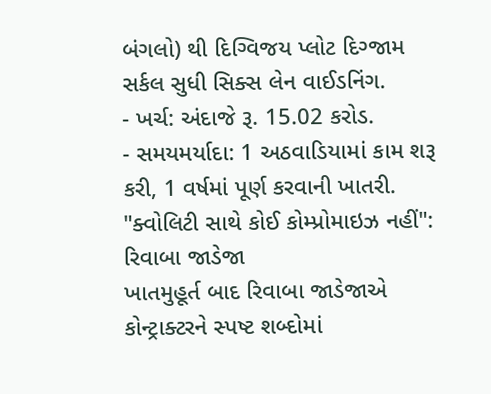બંગલો) થી દિગ્વિજય પ્લોટ દિગ્જામ સર્કલ સુધી સિક્સ લેન વાઈડનિંગ.
- ખર્ચ: અંદાજે રૂ. 15.02 કરોડ.
- સમયમર્યાદા: 1 અઠવાડિયામાં કામ શરૂ કરી, 1 વર્ષમાં પૂર્ણ કરવાની ખાતરી.
"ક્વોલિટી સાથે કોઈ કોમ્પ્રોમાઇઝ નહીં": રિવાબા જાડેજા
ખાતમુહૂર્ત બાદ રિવાબા જાડેજાએ કોન્ટ્રાક્ટરને સ્પષ્ટ શબ્દોમાં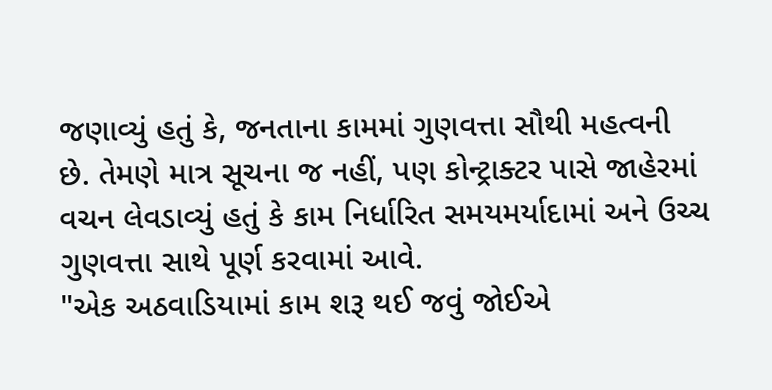જણાવ્યું હતું કે, જનતાના કામમાં ગુણવત્તા સૌથી મહત્વની છે. તેમણે માત્ર સૂચના જ નહીં, પણ કોન્ટ્રાક્ટર પાસે જાહેરમાં વચન લેવડાવ્યું હતું કે કામ નિર્ધારિત સમયમર્યાદામાં અને ઉચ્ચ ગુણવત્તા સાથે પૂર્ણ કરવામાં આવે.
"એક અઠવાડિયામાં કામ શરૂ થઈ જવું જોઈએ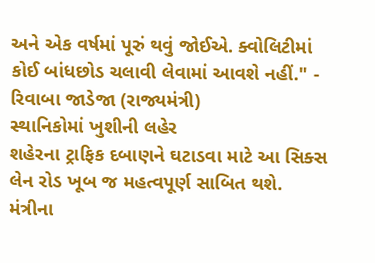અને એક વર્ષમાં પૂરું થવું જોઈએ. ક્વોલિટીમાં કોઈ બાંધછોડ ચલાવી લેવામાં આવશે નહીં." - રિવાબા જાડેજા (રાજ્યમંત્રી)
સ્થાનિકોમાં ખુશીની લહેર
શહેરના ટ્રાફિક દબાણને ઘટાડવા માટે આ સિક્સ લેન રોડ ખૂબ જ મહત્વપૂર્ણ સાબિત થશે. મંત્રીના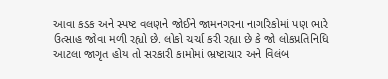આવા કડક અને સ્પષ્ટ વલણને જોઈને જામનગરના નાગરિકોમાં પણ ભારે ઉત્સાહ જોવા મળી રહ્યો છે. લોકો ચર્ચા કરી રહ્યા છે કે જો લોકપ્રતિનિધિ આટલા જાગૃત હોય તો સરકારી કામોમાં ભ્રષ્ટાચાર અને વિલંબ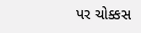પર ચોક્કસ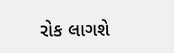રોક લાગશે